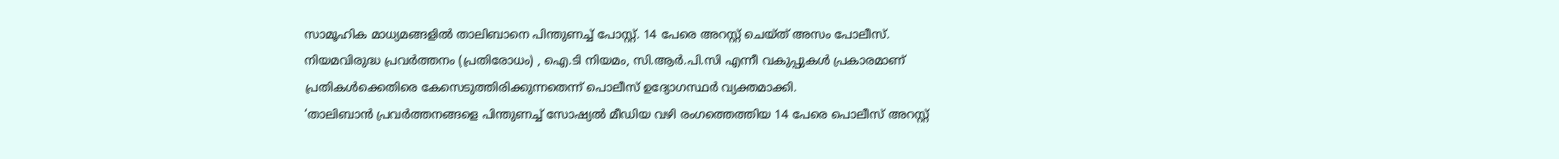സാമൂഹിക മാധ്യമങ്ങളിൽ താലിബാനെ പിന്തുണച്ച് പോസ്റ്റ്. 14 പേരെ അറസ്റ്റ് ചെയ്ത് അസം പോലീസ്. നിയമവിരുദ്ധ പ്രവർത്തനം (പ്രതിരോധം) , ഐ.ടി നിയമം, സി.ആർ.പി.സി എന്നീ വകുപ്പുകൾ പ്രകാരമാണ് പ്രതികൾക്കെതിരെ കേസെടുത്തിരിക്കുന്നതെന്ന് പൊലീസ് ഉദ്യോഗസ്ഥർ വ്യക്തമാക്കി.
‘താലിബാൻ പ്രവർത്തനങ്ങളെ പിന്തുണച്ച് സോഷ്യൽ മീഡിയ വഴി രംഗത്തെത്തിയ 14 പേരെ പൊലീസ് അറസ്റ്റ്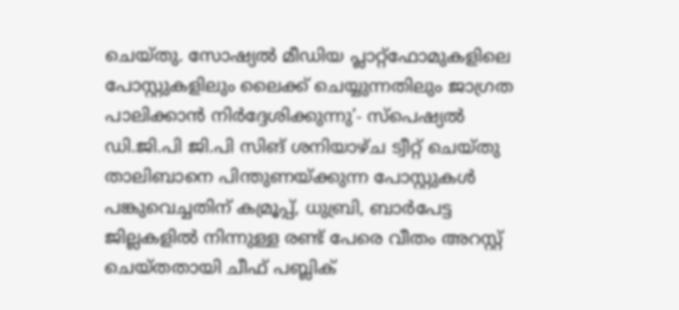ചെയ്തു. സോഷ്യൽ മീഡിയ പ്ലാറ്റ്ഫോമുകളിലെ പോസ്റ്റുകളിലും ലൈക്ക് ചെയ്യുന്നതിലും ജാഗ്രത പാലിക്കാൻ നിർദ്ദേശിക്കുന്നു’- സ്പെഷ്യൽ ഡി.ജി.പി ജി.പി സിങ് ശനിയാഴ്ച ട്വീറ്റ് ചെയ്തു
താലിബാനെ പിന്തുണയ്ക്കുന്ന പോസ്റ്റുകൾ പങ്കുവെച്ചതിന് കമ്രൂപ്പ്, ധുബ്രി, ബാർപേട്ട ജില്ലകളിൽ നിന്നുള്ള രണ്ട് പേരെ വീതം അറസ്റ്റ് ചെയ്തതായി ചീഫ് പബ്ലിക്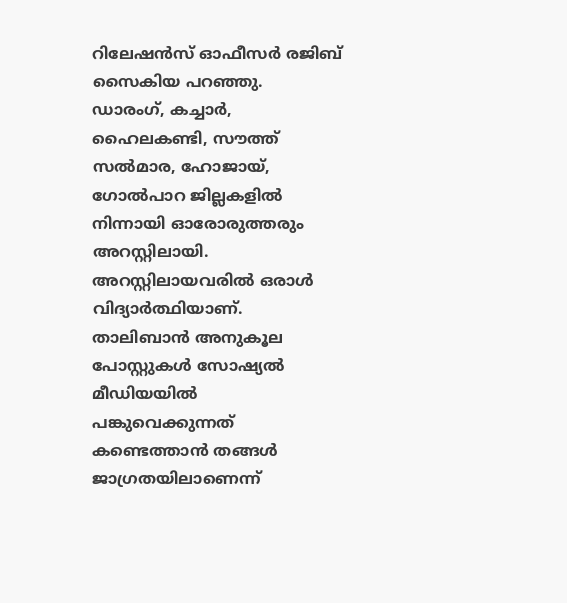റിലേഷൻസ് ഓഫീസർ രജിബ് സൈകിയ പറഞ്ഞു.
ഡാരംഗ്, കച്ചാർ, ഹൈലകണ്ടി, സൗത്ത് സൽമാര, ഹോജായ്, ഗോൽപാറ ജില്ലകളിൽ നിന്നായി ഓരോരുത്തരും അറസ്റ്റിലായി. അറസ്റ്റിലായവരിൽ ഒരാൾ വിദ്യാർത്ഥിയാണ്. താലിബാൻ അനുകൂല പോസ്റ്റുകൾ സോഷ്യൽ മീഡിയയിൽ പങ്കുവെക്കുന്നത് കണ്ടെത്താൻ തങ്ങൾ ജാഗ്രതയിലാണെന്ന്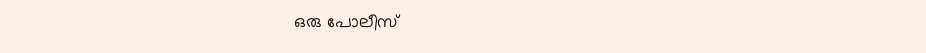ഒരു പോലീസ്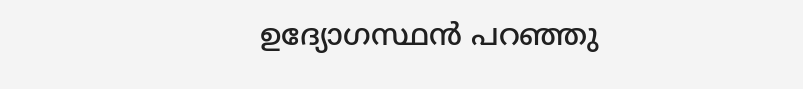ഉദ്യോഗസ്ഥൻ പറഞ്ഞു